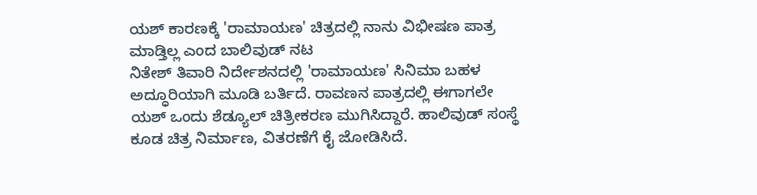ಯಶ್ ಕಾರಣಕ್ಕೆ 'ರಾಮಾಯಣ' ಚಿತ್ರದಲ್ಲಿ ನಾನು ವಿಭೀಷಣ ಪಾತ್ರ ಮಾಡ್ತಿಲ್ಲ ಎಂದ ಬಾಲಿವುಡ್ ನಟ
ನಿತೇಶ್ ತಿವಾರಿ ನಿರ್ದೇಶನದಲ್ಲಿ 'ರಾಮಾಯಣ' ಸಿನಿಮಾ ಬಹಳ ಅದ್ಧೂರಿಯಾಗಿ ಮೂಡಿ ಬರ್ತಿದೆ. ರಾವಣನ ಪಾತ್ರದಲ್ಲಿ ಈಗಾಗಲೇ ಯಶ್ ಒಂದು ಶೆಡ್ಯೂಲ್ ಚಿತ್ರೀಕರಣ ಮುಗಿಸಿದ್ದಾರೆ. ಹಾಲಿವುಡ್ ಸಂಸ್ಥೆ ಕೂಡ ಚಿತ್ರ ನಿರ್ಮಾಣ, ವಿತರಣೆಗೆ ಕೈ ಜೋಡಿಸಿದೆ.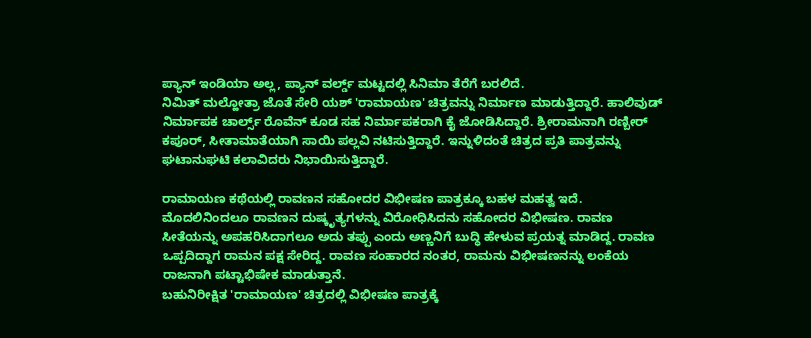ಪ್ಯಾನ್ ಇಂಡಿಯಾ ಅಲ್ಲ, ಪ್ಯಾನ್ ವರ್ಲ್ಡ್ ಮಟ್ಟದಲ್ಲಿ ಸಿನಿಮಾ ತೆರೆಗೆ ಬರಲಿದೆ.
ನಿಮಿತ್ ಮಲ್ಹೋತ್ರಾ ಜೊತೆ ಸೇರಿ ಯಶ್ 'ರಾಮಾಯಣ' ಚಿತ್ರವನ್ನು ನಿರ್ಮಾಣ ಮಾಡುತ್ತಿದ್ದಾರೆ. ಹಾಲಿವುಡ್ ನಿರ್ಮಾಪಕ ಚಾರ್ಲ್ಸ್ ರೊವೆನ್ ಕೂಡ ಸಹ ನಿರ್ಮಾಪಕರಾಗಿ ಕೈ ಜೋಡಿಸಿದ್ದಾರೆ. ಶ್ರೀರಾಮನಾಗಿ ರಣ್ಬೀರ್ ಕಪೂರ್, ಸೀತಾಮಾತೆಯಾಗಿ ಸಾಯಿ ಪಲ್ಲವಿ ನಟಿಸುತ್ತಿದ್ದಾರೆ. ಇನ್ನುಳಿದಂತೆ ಚಿತ್ರದ ಪ್ರತಿ ಪಾತ್ರವನ್ನು ಘಟಾನುಘಟಿ ಕಲಾವಿದರು ನಿಭಾಯಿಸುತ್ತಿದ್ದಾರೆ.

ರಾಮಾಯಣ ಕಥೆಯಲ್ಲಿ ರಾವಣನ ಸಹೋದರ ವಿಭೀಷಣ ಪಾತ್ರಕ್ಕೂ ಬಹಳ ಮಹತ್ವ ಇದೆ. ಮೊದಲಿನಿಂದಲೂ ರಾವಣನ ದುಷ್ಕೃತ್ಯಗಳನ್ನು ವಿರೋಧಿಸಿದನು ಸಹೋದರ ವಿಭೀಷಣ. ರಾವಣ ಸೀತೆಯನ್ನು ಅಪಹರಿಸಿದಾಗಲೂ ಅದು ತಪ್ಪು ಎಂದು ಅಣ್ಣನಿಗೆ ಬುದ್ಧಿ ಹೇಳುವ ಪ್ರಯತ್ನ ಮಾಡಿದ್ದ. ರಾವಣ ಒಪ್ಪದಿದ್ದಾಗ ರಾಮನ ಪಕ್ಷ ಸೇರಿದ್ದ. ರಾವಣ ಸಂಹಾರದ ನಂತರ, ರಾಮನು ವಿಭೀಷಣನನ್ನು ಲಂಕೆಯ ರಾಜನಾಗಿ ಪಟ್ಟಾಭಿಷೇಕ ಮಾಡುತ್ತಾನೆ.
ಬಹುನಿರೀಕ್ಷಿತ 'ರಾಮಾಯಣ' ಚಿತ್ರದಲ್ಲಿ ವಿಭೀಷಣ ಪಾತ್ರಕ್ಕೆ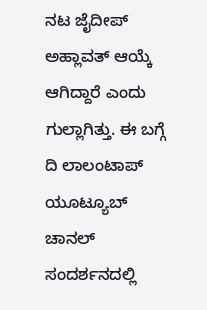ನಟ ಜೈದೀಪ್ ಅಹ್ಲಾವತ್ ಆಯ್ಕೆ ಆಗಿದ್ದಾರೆ ಎಂದು ಗುಲ್ಲಾಗಿತ್ತು. ಈ ಬಗ್ಗೆ ದಿ ಲಾಲಂಟಾಪ್ ಯೂಟ್ಯೂಬ್ ಚಾನಲ್ ಸಂದರ್ಶನದಲ್ಲಿ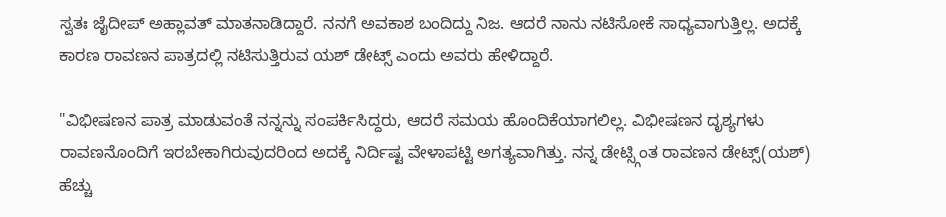ಸ್ವತಃ ಜೈದೀಪ್ ಅಹ್ಲಾವತ್ ಮಾತನಾಡಿದ್ದಾರೆ. ನನಗೆ ಅವಕಾಶ ಬಂದಿದ್ದು ನಿಜ. ಆದರೆ ನಾನು ನಟಿಸೋಕೆ ಸಾಧ್ಯವಾಗುತ್ತಿಲ್ಲ. ಅದಕ್ಕೆ ಕಾರಣ ರಾವಣನ ಪಾತ್ರದಲ್ಲಿ ನಟಿಸುತ್ತಿರುವ ಯಶ್ ಡೇಟ್ಸ್ ಎಂದು ಅವರು ಹೇಳಿದ್ದಾರೆ.

"ವಿಭೀಷಣನ ಪಾತ್ರ ಮಾಡುವಂತೆ ನನ್ನನ್ನು ಸಂಪರ್ಕಿಸಿದ್ದರು, ಆದರೆ ಸಮಯ ಹೊಂದಿಕೆಯಾಗಲಿಲ್ಲ. ವಿಭೀಷಣನ ದೃಶ್ಯಗಳು ರಾವಣನೊಂದಿಗೆ ಇರಬೇಕಾಗಿರುವುದರಿಂದ ಅದಕ್ಕೆ ನಿರ್ದಿಷ್ಟ ವೇಳಾಪಟ್ಟಿ ಅಗತ್ಯವಾಗಿತ್ತು. ನನ್ನ ಡೇಟ್ಸ್ಗಿಂತ ರಾವಣನ ಡೇಟ್ಸ್(ಯಶ್) ಹೆಚ್ಚು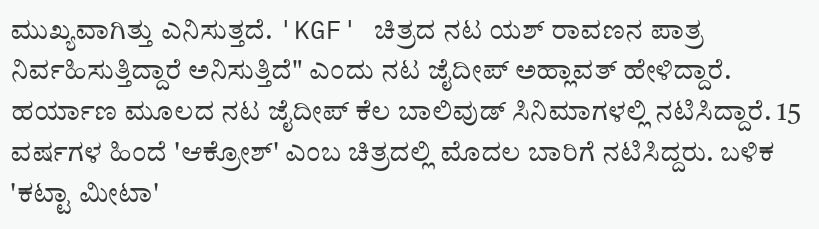ಮುಖ್ಯವಾಗಿತ್ತು ಎನಿಸುತ್ತದೆ. 'KGF' ಚಿತ್ರದ ನಟ ಯಶ್ ರಾವಣನ ಪಾತ್ರ ನಿರ್ವಹಿಸುತ್ತಿದ್ದಾರೆ ಅನಿಸುತ್ತಿದೆ" ಎಂದು ನಟ ಜೈದೀಪ್ ಅಹ್ಲಾವತ್ ಹೇಳಿದ್ದಾರೆ.
ಹರ್ಯಾಣ ಮೂಲದ ನಟ ಜೈದೀಪ್ ಕೆಲ ಬಾಲಿವುಡ್ ಸಿನಿಮಾಗಳಲ್ಲಿ ನಟಿಸಿದ್ದಾರೆ. 15 ವರ್ಷಗಳ ಹಿಂದೆ 'ಆಕ್ರೋಶ್' ಎಂಬ ಚಿತ್ರದಲ್ಲಿ ಮೊದಲ ಬಾರಿಗೆ ನಟಿಸಿದ್ದರು. ಬಳಿಕ 'ಕಟ್ಟಾ ಮೀಟಾ'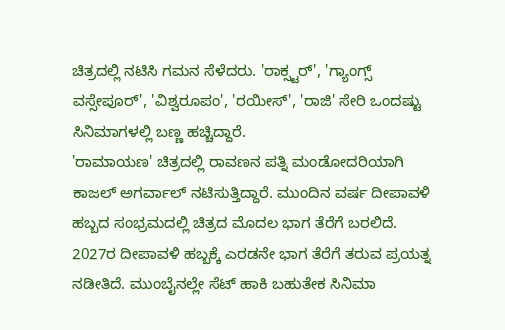ಚಿತ್ರದಲ್ಲಿ ನಟಿಸಿ ಗಮನ ಸೆಳೆದರು. 'ರಾಕ್ಸ್ಟರ್', 'ಗ್ಯಾಂಗ್ಸ್ ವಸ್ಸೇಪೂರ್', 'ವಿಶ್ವರೂಪಂ', 'ರಯೀಸ್', 'ರಾಜಿ' ಸೇರಿ ಒಂದಷ್ಟು ಸಿನಿಮಾಗಳಲ್ಲಿ ಬಣ್ಣ ಹಚ್ಚಿದ್ದಾರೆ.
'ರಾಮಾಯಣ' ಚಿತ್ರದಲ್ಲಿ ರಾವಣನ ಪತ್ನಿ ಮಂಡೋದರಿಯಾಗಿ ಕಾಜಲ್ ಅಗರ್ವಾಲ್ ನಟಿಸುತ್ತಿದ್ದಾರೆ. ಮುಂದಿನ ವರ್ಷ ದೀಪಾವಳಿ ಹಬ್ಬದ ಸಂಭ್ರಮದಲ್ಲಿ ಚಿತ್ರದ ಮೊದಲ ಭಾಗ ತೆರೆಗೆ ಬರಲಿದೆ. 2027ರ ದೀಪಾವಳಿ ಹಬ್ಬಕ್ಕೆ ಎರಡನೇ ಭಾಗ ತೆರೆಗೆ ತರುವ ಪ್ರಯತ್ನ ನಡೀತಿದೆ. ಮುಂಬೈನಲ್ಲೇ ಸೆಟ್ ಹಾಕಿ ಬಹುತೇಕ ಸಿನಿಮಾ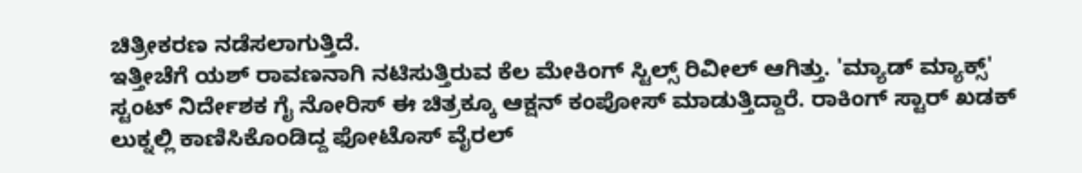ಚಿತ್ರೀಕರಣ ನಡೆಸಲಾಗುತ್ತಿದೆ.
ಇತ್ತೀಚೆಗೆ ಯಶ್ ರಾವಣನಾಗಿ ನಟಿಸುತ್ತಿರುವ ಕೆಲ ಮೇಕಿಂಗ್ ಸ್ಟಿಲ್ಸ್ ರಿವೀಲ್ ಆಗಿತ್ತು. 'ಮ್ಯಾಡ್ ಮ್ಯಾಕ್ಸ್' ಸ್ಟಂಟ್ ನಿರ್ದೇಶಕ ಗೈ ನೋರಿಸ್ ಈ ಚಿತ್ರಕ್ಕೂ ಆಕ್ಷನ್ ಕಂಪೋಸ್ ಮಾಡುತ್ತಿದ್ದಾರೆ. ರಾಕಿಂಗ್ ಸ್ಟಾರ್ ಖಡಕ್ ಲುಕ್ನಲ್ಲಿ ಕಾಣಿಸಿಕೊಂಡಿದ್ದ ಫೋಟೊಸ್ ವೈರಲ್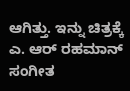ಆಗಿತ್ತು. ಇನ್ನು ಚಿತ್ರಕ್ಕೆ ಎ. ಆರ್ ರಹಮಾನ್ ಸಂಗೀತ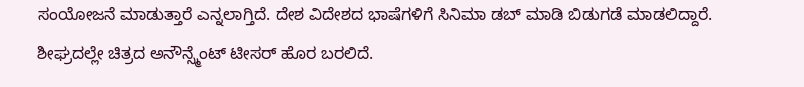ಸಂಯೋಜನೆ ಮಾಡುತ್ತಾರೆ ಎನ್ನಲಾಗ್ತಿದೆ. ದೇಶ ವಿದೇಶದ ಭಾಷೆಗಳಿಗೆ ಸಿನಿಮಾ ಡಬ್ ಮಾಡಿ ಬಿಡುಗಡೆ ಮಾಡಲಿದ್ದಾರೆ. ಶೀಘ್ರದಲ್ಲೇ ಚಿತ್ರದ ಅನೌನ್ಸ್ಮೆಂಟ್ ಟೀಸರ್ ಹೊರ ಬರಲಿದೆ.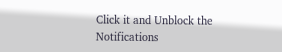Click it and Unblock the Notifications